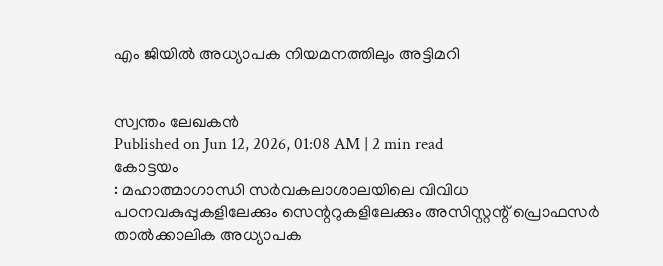എം ജിയിൽ അധ്യാപക നിയമനത്തിലും അട്ടിമറി


സ്വന്തം ലേഖകൻ
Published on Jun 12, 2026, 01:08 AM | 2 min read
കോട്ടയം
: മഹാത്മാഗാന്ധി സർവകലാശാലയിലെ വിവിധ പഠനവകുപ്പുകളിലേക്കും സെന്ററുകളിലേക്കും അസിസ്റ്റന്റ് പ്രൊഫസർ താൽക്കാലിക അധ്യാപക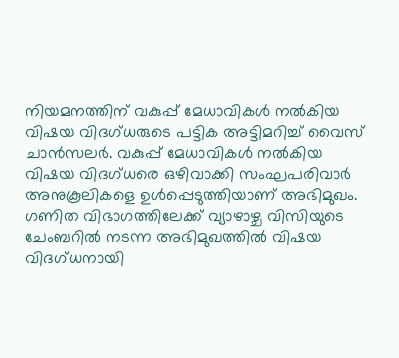നിയമനത്തിന് വകുപ്പ് മേധാവികൾ നൽകിയ വിഷയ വിദഗ്ധരുടെ പട്ടിക അട്ടിമറിച്ച് വൈസ് ചാൻസലർ. വകുപ്പ് മേധാവികൾ നൽകിയ വിഷയ വിദഗ്ധരെ ഒഴിവാക്കി സംഘപരിവാർ അനുകൂലികളെ ഉൾപ്പെടുത്തിയാണ് അഭിമുഖം.
ഗണിത വിഭാഗത്തിലേക്ക് വ്യാഴാഴ്ച വിസിയുടെ ചേംബറിൽ നടന്ന അഭിമുഖത്തിൽ വിഷയ വിദഗ്ധനായി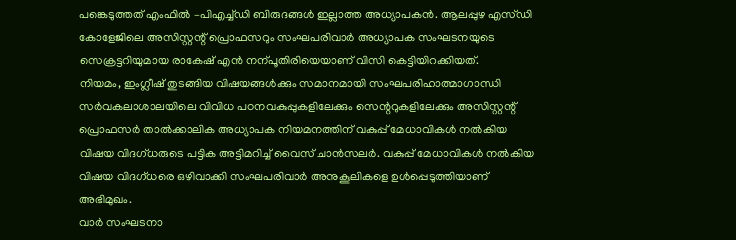പങ്കെടുത്തത് എംഫിൽ –പിഎച്ച്ഡി ബിരുദങ്ങൾ ഇല്ലാത്ത അധ്യാപകൻ. ആലപ്പുഴ എസ്ഡി കോളേജിലെ അസിസ്റ്റന്റ് പ്രൊഫസറും സംഘപരിവാർ അധ്യാപക സംഘടനയുടെ സെക്രട്ടറിയുമായ രാകേഷ് എൻ നന്പൂതിരിയെയാണ് വിസി കെട്ടിയിറക്കിയത്.
നിയമം, ഇംഗ്ലീഷ് തുടങ്ങിയ വിഷയങ്ങൾക്കും സമാനമായി സംഘപരിഹാത്മാഗാന്ധി സർവകലാശാലയിലെ വിവിധ പഠനവകുപ്പുകളിലേക്കും സെന്ററുകളിലേക്കും അസിസ്റ്റന്റ് പ്രൊഫസർ താൽക്കാലിക അധ്യാപക നിയമനത്തിന് വകുപ്പ് മേധാവികൾ നൽകിയ വിഷയ വിദഗ്ധരുടെ പട്ടിക അട്ടിമറിച്ച് വൈസ് ചാൻസലർ. വകുപ്പ് മേധാവികൾ നൽകിയ വിഷയ വിദഗ്ധരെ ഒഴിവാക്കി സംഘപരിവാർ അനുകൂലികളെ ഉൾപ്പെടുത്തിയാണ് അഭിമുഖം.
വാർ സംഘടനാ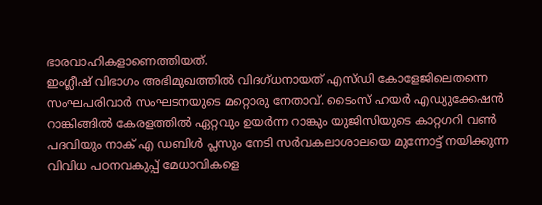ഭാരവാഹികളാണെത്തിയത്.
ഇംഗ്ലീഷ് വിഭാഗം അഭിമുഖത്തിൽ വിദഗ്ധനായത് എസ്ഡി കോളേജിലെതന്നെ സംഘപരിവാർ സംഘടനയുടെ മറ്റൊരു നേതാവ്. ടൈംസ് ഹയർ എഡ്യുക്കേഷൻ റാങ്കിങ്ങിൽ കേരളത്തിൽ ഏറ്റവും ഉയർന്ന റാങ്കും യുജിസിയുടെ കാറ്റഗറി വൺ പദവിയും നാക് എ ഡബിൾ പ്ലസും നേടി സർവകലാശാലയെ മുന്നോട്ട് നയിക്കുന്ന വിവിധ പഠനവകുപ്പ് മേധാവികളെ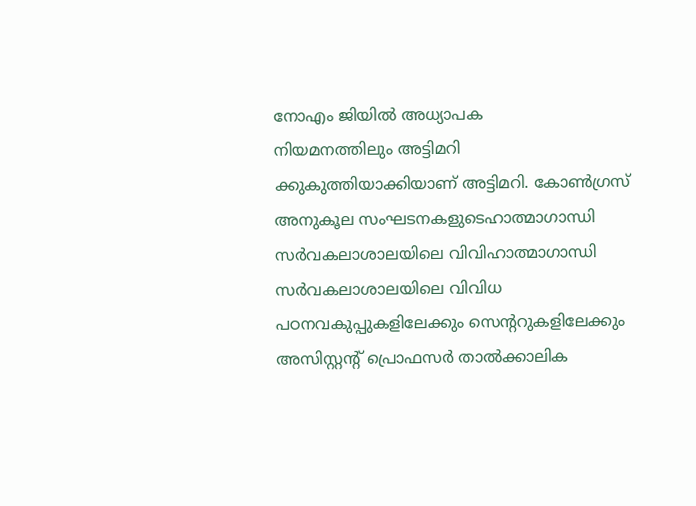നോഎം ജിയിൽ അധ്യാപക
നിയമനത്തിലും അട്ടിമറി
ക്കുകുത്തിയാക്കിയാണ് അട്ടിമറി. കോൺഗ്രസ് അനുകൂല സംഘടനകളുടെഹാത്മാഗാന്ധി സർവകലാശാലയിലെ വിവിഹാത്മാഗാന്ധി സർവകലാശാലയിലെ വിവിധ പഠനവകുപ്പുകളിലേക്കും സെന്ററുകളിലേക്കും അസിസ്റ്റന്റ് പ്രൊഫസർ താൽക്കാലിക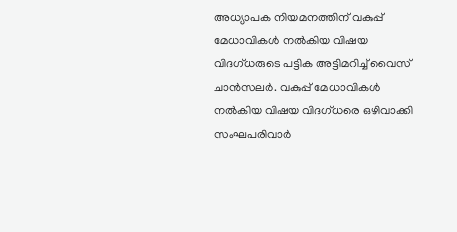അധ്യാപക നിയമനത്തിന് വകുപ്പ് മേധാവികൾ നൽകിയ വിഷയ വിദഗ്ധരുടെ പട്ടിക അട്ടിമറിച്ച് വൈസ് ചാൻസലർ. വകുപ്പ് മേധാവികൾ നൽകിയ വിഷയ വിദഗ്ധരെ ഒഴിവാക്കി സംഘപരിവാർ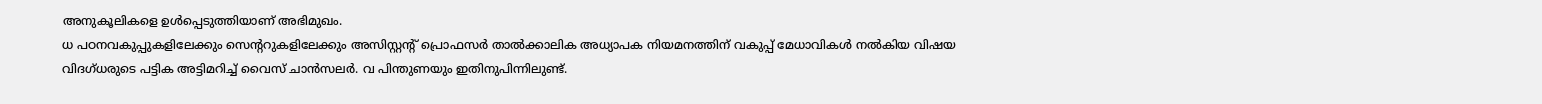അനുകൂലികളെ ഉൾപ്പെടുത്തിയാണ് അഭിമുഖം.
ധ പഠനവകുപ്പുകളിലേക്കും സെന്ററുകളിലേക്കും അസിസ്റ്റന്റ് പ്രൊഫസർ താൽക്കാലിക അധ്യാപക നിയമനത്തിന് വകുപ്പ് മേധാവികൾ നൽകിയ വിഷയ വിദഗ്ധരുടെ പട്ടിക അട്ടിമറിച്ച് വൈസ് ചാൻസലർ. വ പിന്തുണയും ഇതിനുപിന്നിലുണ്ട്.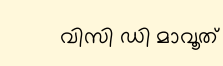വിസി ഡി മാവൂത്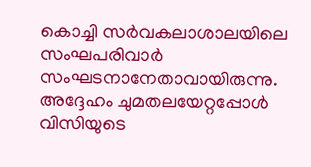കൊച്ചി സർവകലാശാലയിലെ സംഘപരിവാർ സംഘടനാനേതാവായിരുന്നു. അദ്ദേഹം ചുമതലയേറ്റപ്പോൾ വിസിയുടെ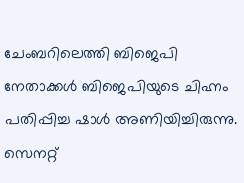ചേംബറിലെത്തി ബിജെപി നേതാക്കൾ ബിജെപിയുടെ ചിഹ്നം പതിപ്പിച്ച ഷാൾ അണിയിച്ചിരുന്നു.
സെനറ്റ്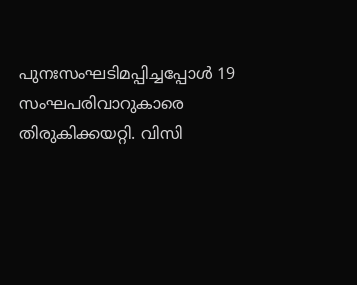പുനഃസംഘടിമപ്പിച്ചപ്പോൾ 19 സംഘപരിവാറുകാരെ തിരുകിക്കയറ്റി. വിസി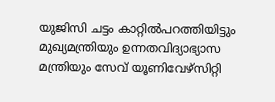യുജിസി ചട്ടം കാറ്റിൽപറത്തിയിട്ടും മുഖ്യമന്ത്രിയും ഉന്നതവിദ്യാഭ്യാസ മന്ത്രിയും സേവ് യൂണിവേഴ്സിറ്റി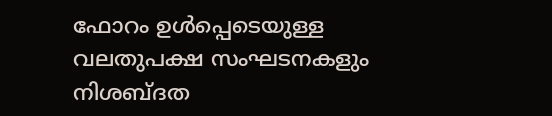ഫോറം ഉൾപ്പെടെയുള്ള വലതുപക്ഷ സംഘടനകളും നിശബ്ദത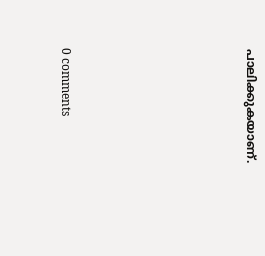പാലിക്കുകയാണ്.








0 comments